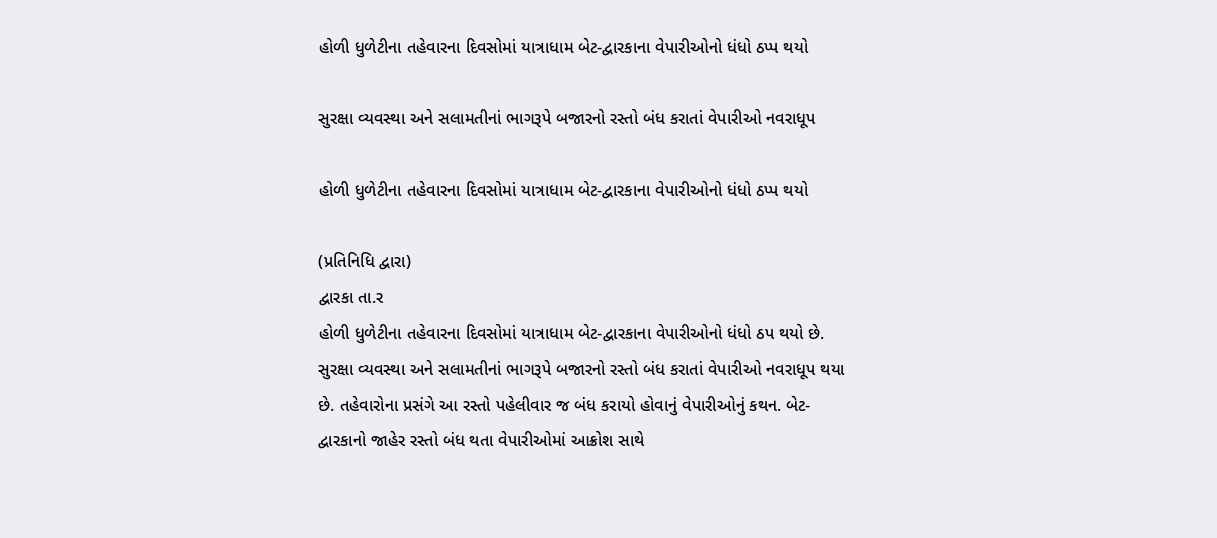હોળી ધુળેટીના તહેવારના દિવસોમાં યાત્રાધામ બેટ-દ્વારકાના વેપારીઓનો ધંધો ઠપ્પ થયો

સુરક્ષા વ્યવસ્થા અને સલામતીનાં ભાગરૂપે બજારનો રસ્તો બંધ કરાતાં વેપારીઓ નવરાધૂપ

હોળી ધુળેટીના તહેવારના દિવસોમાં યાત્રાધામ બેટ-દ્વારકાના વેપારીઓનો ધંધો ઠપ્પ થયો

(પ્રતિનિધિ દ્વારા)
દ્વારકા તા.ર
હોળી ધુળેટીના તહેવારના દિવસોમાં યાત્રાધામ બેટ-દ્વારકાના વેપારીઓનો ધંધો ઠપ થયો છે. સુરક્ષા વ્યવસ્થા અને સલામતીનાં ભાગરૂપે બજારનો રસ્તો બંધ કરાતાં વેપારીઓ નવરાધૂપ થયા છે. તહેવારોના પ્રસંગે આ રસ્તો પહેલીવાર જ બંધ કરાયો હોવાનું વેપારીઓનું કથન. બેટ-દ્વારકાનો જાહેર રસ્તો બંધ થતા વેપારીઓમાં આક્રોશ સાથે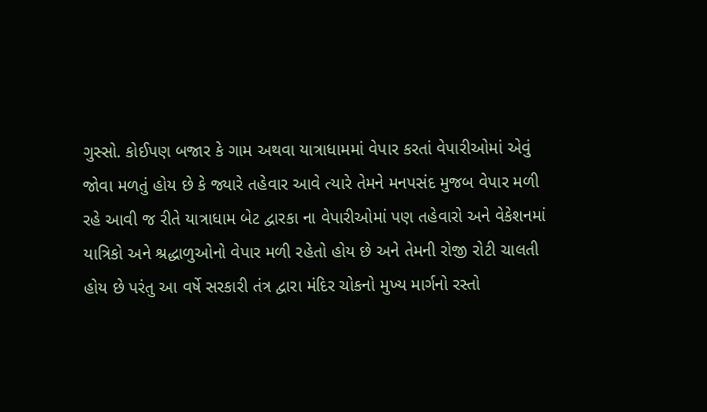ગુસ્સો. કોઈપણ બજાર કે ગામ અથવા યાત્રાધામમાં વેપાર કરતાં વેપારીઓમાં એવું જોવા મળતું હોય છે કે જ્યારે તહેવાર આવે ત્યારે તેમને મનપસંદ મુજબ વેપાર મળી રહે આવી જ રીતે યાત્રાધામ બેટ દ્વારકા ના વેપારીઓમાં પણ તહેવારો અને વેકેશનમાં યાત્રિકો અને શ્રદ્ધાળુઓનો વેપાર મળી રહેતો હોય છે અને તેમની રોજી રોટી ચાલતી હોય છે પરંતુ આ વર્ષે સરકારી તંત્ર દ્વારા મંદિર ચોકનો મુખ્ય માર્ગનો રસ્તો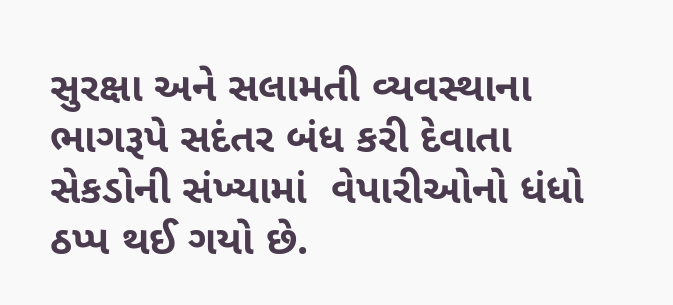સુરક્ષા અને સલામતી વ્યવસ્થાના ભાગરૂપે સદંતર બંધ કરી દેવાતા સેકડોની સંખ્યામાં  વેપારીઓનો ધંધો ઠપ્પ થઈ ગયો છે.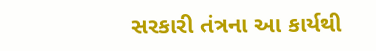સરકારી તંત્રના આ કાર્યથી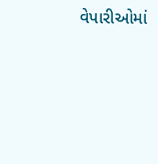વેપારીઓમાં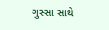ગુસ્સા સાથે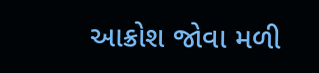આક્રોશ જોવા મળી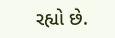રહ્યો છે.